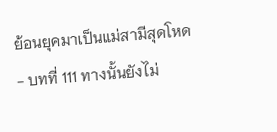ย้อนยุคมาเป็นแม่สามีสุดโหด - บทที่ 111 ทางนั้นยังไม่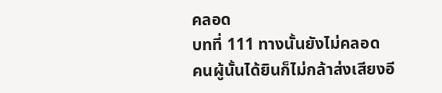คลอด
บทที่ 111 ทางนั้นยังไม่คลอด
คนผู้นั้นได้ยินก็ไม่กล้าส่งเสียงอี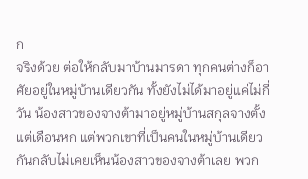ก
จริงด้วย ต่อให้กลับมาบ้านมารดา ทุกคนต่างก็อาศัยอยู่ในหมู่บ้านเดียวกัน ทั้งยังไม่ได้มาอยู่แค่ไม่กี่วัน น้องสาวของจางต้ามาอยู่หมู่บ้านสกุลจางตั้งแต่เดือนหก แต่พวกเขาที่เป็นคนในหมู่บ้านเดียวกันกลับไม่เคยเห็นน้องสาวของจางต้าเลย พวก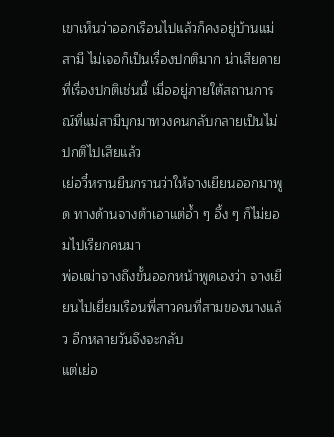เขาเห็นว่าออกเรือนไปแล้วก็คงอยู่บ้านแม่สามี ไม่เจอก็เป็นเรื่องปกติมาก น่าเสียดายที่เรื่องปกติเช่นนี้ เมื่ออยู่ภายใต้สถานการณ์ที่แม่สามีบุกมาทวงคนกลับกลายเป็นไม่ปกติไปเสียแล้ว
เย่อวี๋หรานยืนกรานว่าให้จางเยียนออกมาพูด ทางด้านจางต้าเอาแต่อ้ำ ๆ อึ้ง ๆ ก็ไม่ยอมไปเรียกคนมา
พ่อเฒ่าจางถึงขั้นออกหน้าพูดเองว่า จางเยียนไปเยี่ยมเรือนพี่สาวคนที่สามของนางแล้ว อีกหลายวันจึงจะกลับ
แต่เย่อ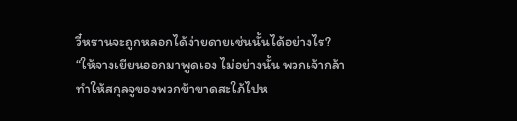วี๋หรานจะถูกหลอกได้ง่ายดายเช่นนั้นได้อย่างไร?
“ให้จางเยียนออกมาพูดเอง ไม่อย่างนั้น พวกเจ้ากล้าทำให้สกุลจูของพวกข้าขาดสะใภ้ไปห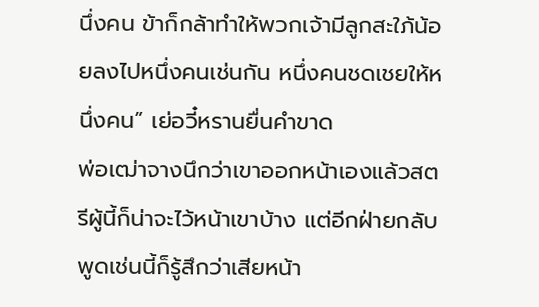นึ่งคน ข้าก็กล้าทำให้พวกเจ้ามีลูกสะใภ้น้อยลงไปหนึ่งคนเช่นกัน หนึ่งคนชดเชยให้หนึ่งคน” เย่อวี๋หรานยื่นคำขาด
พ่อเฒ่าจางนึกว่าเขาออกหน้าเองแล้วสตรีผู้นี้ก็น่าจะไว้หน้าเขาบ้าง แต่อีกฝ่ายกลับพูดเช่นนี้ก็รู้สึกว่าเสียหน้า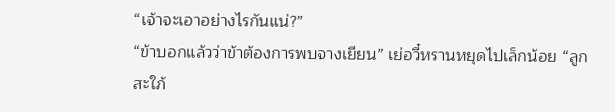“เจ้าจะเอาอย่างไรกันแน่?”
“ข้าบอกแล้วว่าข้าต้องการพบจางเยียน” เย่อวี๋หรานหยุดไปเล็กน้อย “ลูกสะใภ้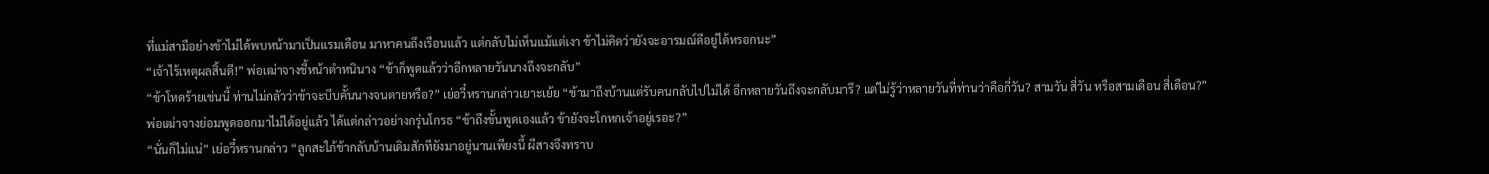ที่แม่สามีอย่างข้าไม่ได้พบหน้ามาเป็นแรมเดือน มาหาคนถึงเรือนแล้ว แต่กลับไม่เห็นแม้แต่เงา ข้าไม่คิดว่ายังจะอารมณ์ดีอยู่ได้หรอกนะ”
“เจ้าไร้เหตุผลสิ้นดี!” พ่อเฒ่าจางชี้หน้าตำหนินาง “ข้าก็พูดแล้วว่าอีกหลายวันนางถึงจะกลับ”
“ข้าโหดร้ายเช่นนี้ ท่านไม่กลัวว่าข้าจะบีบคั้นนางจนตายหรือ?” เย่อวี๋หรานกล่าวเยาะเย้ย “ข้ามาถึงบ้านแต่รับคนกลับไปไม่ได้ อีกหลายวันถึงจะกลับมารึ? แต่ไม่รู้ว่าหลายวันที่ท่านว่าคือกี่วัน? สามวัน สี่วัน หรือสามเดือน สี่เดือน?”
พ่อเฒ่าจางย่อมพูดออกมาไม่ได้อยู่แล้ว ได้แต่กล่าวอย่างกรุ่นโกรธ “ข้าถึงขั้นพูดเองแล้ว ข้ายังจะโกหกเจ้าอยู่เรอะ?”
“นั่นก็ไม่แน่” เย่อวี๋หรานกล่าว “ลูกสะใภ้ข้ากลับบ้านเดิมสักทียังมาอยู่นานเพียงนี้ ผีสางจึงทราบ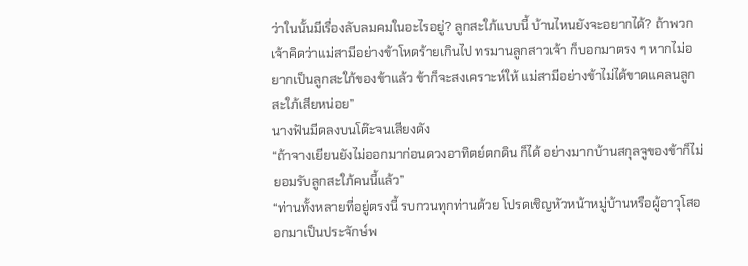ว่าในนั้นมีเรื่องลับลมคมในอะไรอยู่? ลูกสะใภ้แบบนี้ บ้านไหนยังจะอยากได้? ถ้าพวกเจ้าคิดว่าแม่สามีอย่างข้าโหดร้ายเกินไป ทรมานลูกสาวเจ้า ก็บอกมาตรง ๆ หากไม่อยากเป็นลูกสะใภ้ของข้าแล้ว ข้าก็จะสงเคราะห์ให้ แม่สามีอย่างข้าไม่ได้ขาดแคลนลูกสะใภ้เสียหน่อย”
นางฟันมีดลงบนโต๊ะจนเสียงดัง
“ถ้าจางเยียนยังไม่ออกมาก่อนดวงอาทิตย์ตกดิน ก็ได้ อย่างมากบ้านสกุลจูของข้าก็ไม่ยอมรับลูกสะใภ้คนนี้แล้ว”
“ท่านทั้งหลายที่อยู่ตรงนี้ รบกวนทุกท่านด้วย โปรดเชิญหัวหน้าหมู่บ้านหรือผู้อาวุโสออกมาเป็นประจักษ์พ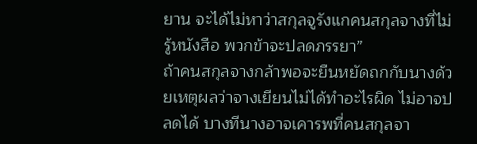ยาน จะได้ไม่หาว่าสกุลจูรังแกคนสกุลจางที่ไม่รู้หนังสือ พวกข้าจะปลดภรรยา”
ถ้าคนสกุลจางกล้าพอจะยืนหยัดถกกับนางด้วยเหตุผลว่าจางเยียนไม่ได้ทำอะไรผิด ไม่อาจปลดได้ บางทีนางอาจเคารพที่คนสกุลจา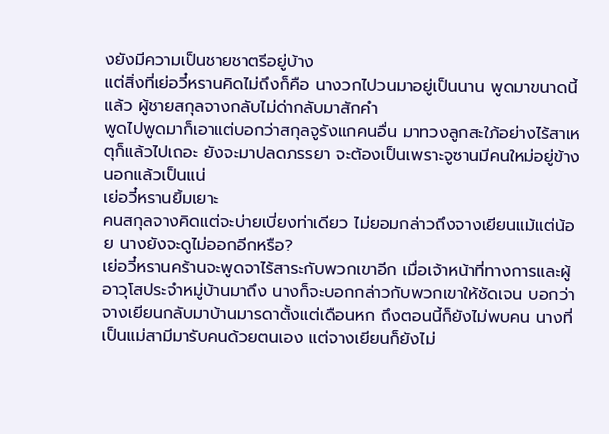งยังมีความเป็นชายชาตรีอยู่บ้าง
แต่สิ่งที่เย่อวี๋หรานคิดไม่ถึงก็คือ นางวกไปวนมาอยู่เป็นนาน พูดมาขนาดนี้แล้ว ผู้ชายสกุลจางกลับไม่ด่ากลับมาสักคำ
พูดไปพูดมาก็เอาแต่บอกว่าสกุลจูรังแกคนอื่น มาทวงลูกสะใภ้อย่างไร้สาเหตุก็แล้วไปเถอะ ยังจะมาปลดภรรยา จะต้องเป็นเพราะจูซานมีคนใหม่อยู่ข้างนอกแล้วเป็นแน่
เย่อวี๋หรานยิ้มเยาะ
คนสกุลจางคิดแต่จะบ่ายเบี่ยงท่าเดียว ไม่ยอมกล่าวถึงจางเยียนแม้แต่น้อย นางยังจะดูไม่ออกอีกหรือ?
เย่อวี๋หรานคร้านจะพูดจาไร้สาระกับพวกเขาอีก เมื่อเจ้าหน้าที่ทางการและผู้อาวุโสประจำหมู่บ้านมาถึง นางก็จะบอกกล่าวกับพวกเขาให้ชัดเจน บอกว่าจางเยียนกลับมาบ้านมารดาตั้งแต่เดือนหก ถึงตอนนี้ก็ยังไม่พบคน นางที่เป็นแม่สามีมารับคนด้วยตนเอง แต่จางเยียนก็ยังไม่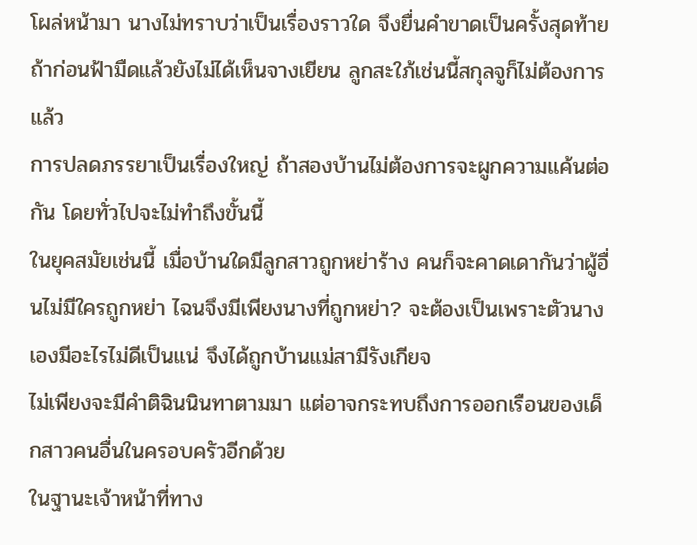โผล่หน้ามา นางไม่ทราบว่าเป็นเรื่องราวใด จึงยื่นคำขาดเป็นครั้งสุดท้าย ถ้าก่อนฟ้ามืดแล้วยังไม่ได้เห็นจางเยียน ลูกสะใภ้เช่นนี้สกุลจูก็ไม่ต้องการแล้ว
การปลดภรรยาเป็นเรื่องใหญ่ ถ้าสองบ้านไม่ต้องการจะผูกความแค้นต่อกัน โดยทั่วไปจะไม่ทำถึงขั้นนี้
ในยุคสมัยเช่นนี้ เมื่อบ้านใดมีลูกสาวถูกหย่าร้าง คนก็จะคาดเดากันว่าผู้อื่นไม่มีใครถูกหย่า ไฉนจึงมีเพียงนางที่ถูกหย่า? จะต้องเป็นเพราะตัวนางเองมีอะไรไม่ดีเป็นแน่ จึงได้ถูกบ้านแม่สามีรังเกียจ
ไม่เพียงจะมีคำติฉินนินทาตามมา แต่อาจกระทบถึงการออกเรือนของเด็กสาวคนอื่นในครอบครัวอีกด้วย
ในฐานะเจ้าหน้าที่ทาง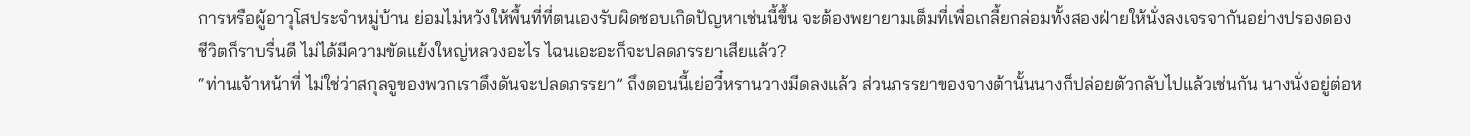การหรือผู้อาวุโสประจำหมู่บ้าน ย่อมไม่หวังให้พื้นที่ที่ตนเองรับผิดชอบเกิดปัญหาเช่นนี้ขึ้น จะต้องพยายามเต็มที่เพื่อเกลี้ยกล่อมทั้งสองฝ่ายให้นั่งลงเจรจากันอย่างปรองดอง
ชีวิตก็ราบรื่นดี ไม่ได้มีความขัดแย้งใหญ่หลวงอะไร ไฉนเอะอะก็จะปลดภรรยาเสียแล้ว?
“ท่านเจ้าหน้าที่ ไม่ใช่ว่าสกุลจูของพวกเราดึงดันจะปลดภรรยา” ถึงตอนนี้เย่อวี๋หรานวางมีดลงแล้ว ส่วนภรรยาของจางต้านั้นนางก็ปล่อยตัวกลับไปแล้วเช่นกัน นางนั่งอยู่ต่อห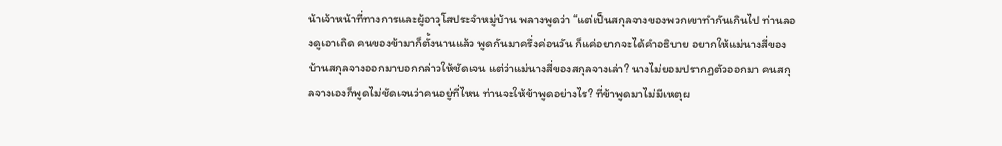น้าเจ้าหน้าที่ทางการและผู้อาวุโสประจำหมู่บ้าน พลางพูดว่า “แต่เป็นสกุลจางของพวกเขาทำกันเกินไป ท่านลองดูเอาเถิด คนของข้ามาก็ตั้งนานแล้ว พูดกันมาครึ่งค่อนวัน ก็แค่อยากจะได้คำอธิบาย อยากให้แม่นางสี่ของบ้านสกุลจางออกมาบอกกล่าวให้ชัดเจน แต่ว่าแม่นางสี่ของสกุลจางเล่า? นางไม่ยอมปรากฏตัวออกมา คนสกุลจางเองก็พูดไม่ชัดเจนว่าคนอยู่ที่ไหน ท่านจะให้ข้าพูดอย่างไร? ที่ข้าพูดมาไม่มีเหตุผ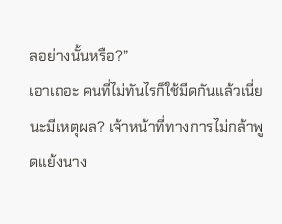ลอย่างนั้นหรือ?”
เอาเถอะ คนที่ไม่ทันไรก็ใช้มีดกันแล้วเนี่ยนะมีเหตุผล? เจ้าหน้าที่ทางการไม่กล้าพูดแย้งนาง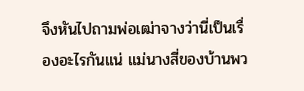จึงหันไปถามพ่อเฒ่าจางว่านี่เป็นเรื่องอะไรกันแน่ แม่นางสี่ของบ้านพว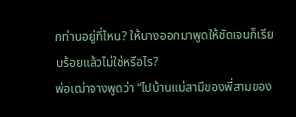กท่านอยู่ที่ไหน? ให้นางออกมาพูดให้ชัดเจนก็เรียบร้อยแล้วไม่ใช่หรือไร?
พ่อเฒ่าจางพูดว่า “ไปบ้านแม่สามีของพี่สามของ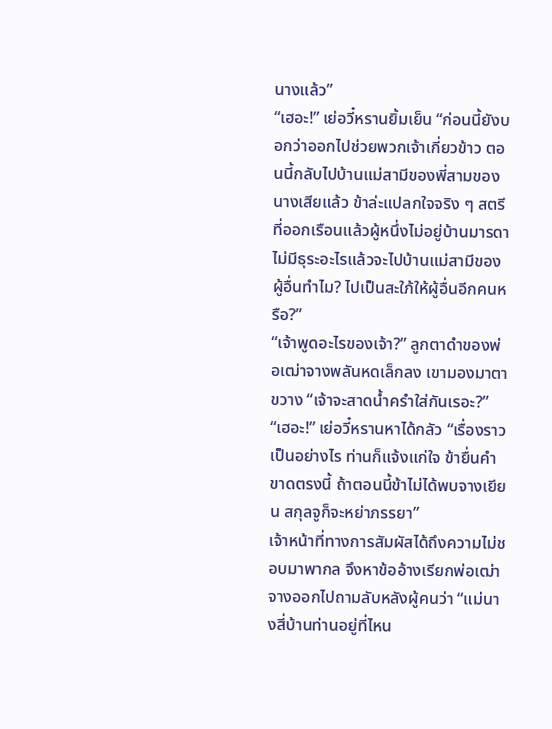นางแล้ว”
“เฮอะ!” เย่อวี๋หรานยิ้มเย็น “ก่อนนี้ยังบอกว่าออกไปช่วยพวกเจ้าเกี่ยวข้าว ตอนนี้กลับไปบ้านแม่สามีของพี่สามของนางเสียแล้ว ข้าล่ะแปลกใจจริง ๆ สตรีที่ออกเรือนแล้วผู้หนึ่งไม่อยู่บ้านมารดา ไม่มีธุระอะไรแล้วจะไปบ้านแม่สามีของผู้อื่นทำไม? ไปเป็นสะใภ้ให้ผู้อื่นอีกคนหรือ?”
“เจ้าพูดอะไรของเจ้า?” ลูกตาดำของพ่อเฒ่าจางพลันหดเล็กลง เขามองมาตาขวาง “เจ้าจะสาดน้ำครำใส่กันเรอะ?”
“เฮอะ!” เย่อวี๋หรานหาได้กลัว “เรื่องราวเป็นอย่างไร ท่านก็แจ้งแก่ใจ ข้ายื่นคำขาดตรงนี้ ถ้าตอนนี้ข้าไม่ได้พบจางเยียน สกุลจูก็จะหย่าภรรยา”
เจ้าหน้าที่ทางการสัมผัสได้ถึงความไม่ชอบมาพากล จึงหาข้ออ้างเรียกพ่อเฒ่าจางออกไปถามลับหลังผู้คนว่า “แม่นางสี่บ้านท่านอยู่ที่ไหน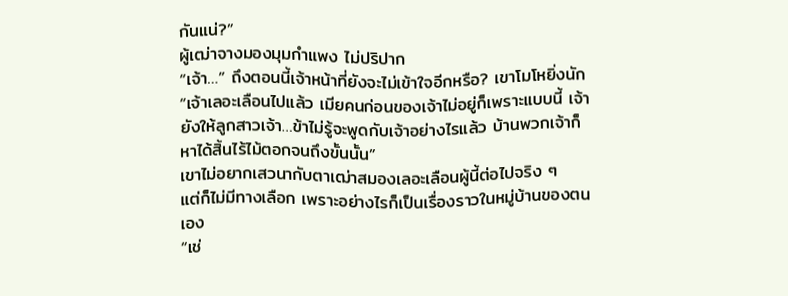กันแน่?”
ผู้เฒ่าจางมองมุมกำแพง ไม่ปริปาก
“เจ้า…” ถึงตอนนี้เจ้าหน้าที่ยังจะไม่เข้าใจอีกหรือ? เขาโมโหยิ่งนัก “เจ้าเลอะเลือนไปแล้ว เมียคนก่อนของเจ้าไม่อยู่ก็เพราะแบบนี้ เจ้ายังให้ลูกสาวเจ้า…ข้าไม่รู้จะพูดกับเจ้าอย่างไรแล้ว บ้านพวกเจ้าก็หาได้สิ้นไร้ไม้ตอกจนถึงขั้นนั้น”
เขาไม่อยากเสวนากับตาเฒ่าสมองเลอะเลือนผู้นี้ต่อไปจริง ๆ
แต่ก็ไม่มีทางเลือก เพราะอย่างไรก็เป็นเรื่องราวในหมู่บ้านของตนเอง
“เช่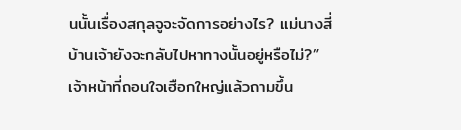นนั้นเรื่องสกุลจูจะจัดการอย่างไร? แม่นางสี่บ้านเจ้ายังจะกลับไปหาทางนั้นอยู่หรือไม่?” เจ้าหน้าที่ถอนใจเฮือกใหญ่แล้วถามขึ้น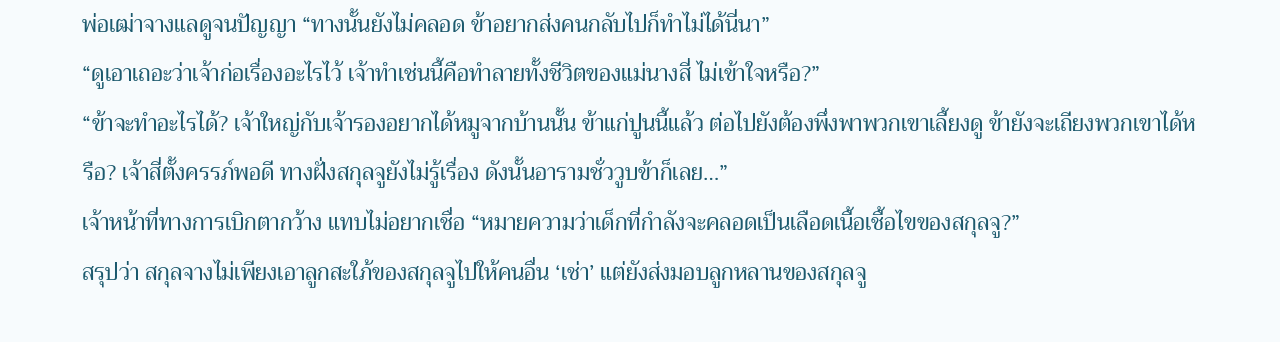พ่อเฒ่าจางแลดูจนปัญญา “ทางนั้นยังไม่คลอด ข้าอยากส่งคนกลับไปก็ทำไม่ได้นี่นา”
“ดูเอาเถอะว่าเจ้าก่อเรื่องอะไรไว้ เจ้าทำเช่นนี้คือทำลายทั้งชีวิตของแม่นางสี่ ไม่เข้าใจหรือ?”
“ข้าจะทำอะไรได้? เจ้าใหญ่กับเจ้ารองอยากได้หมูจากบ้านนั้น ข้าแก่ปูนนี้แล้ว ต่อไปยังต้องพึ่งพาพวกเขาเลี้ยงดู ข้ายังจะเถียงพวกเขาได้หรือ? เจ้าสี่ตั้งครรภ์พอดี ทางฝั่งสกุลจูยังไม่รู้เรื่อง ดังนั้นอารามชั่ววูบข้าก็เลย…”
เจ้าหน้าที่ทางการเบิกตากว้าง แทบไม่อยากเชื่อ “หมายความว่าเด็กที่กำลังจะคลอดเป็นเลือดเนื้อเชื้อไขของสกุลจู?”
สรุปว่า สกุลจางไม่เพียงเอาลูกสะใภ้ของสกุลจูไปให้คนอื่น ‘เช่า’ แต่ยังส่งมอบลูกหลานของสกุลจู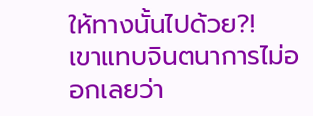ให้ทางนั้นไปด้วย?!
เขาแทบจินตนาการไม่ออกเลยว่า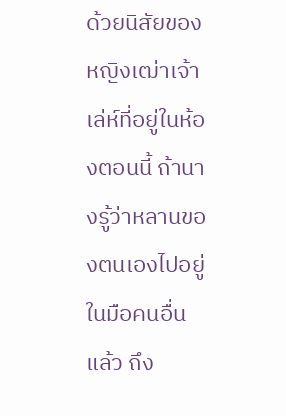ด้วยนิสัยของหญิงเฒ่าเจ้าเล่ห์ที่อยู่ในห้องตอนนี้ ถ้านางรู้ว่าหลานของตนเองไปอยู่ในมือคนอื่นแล้ว ถึง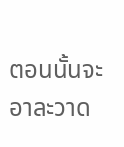ตอนนั้นจะอาละวาด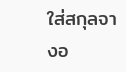ใส่สกุลจางอ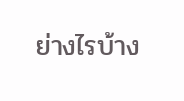ย่างไรบ้าง